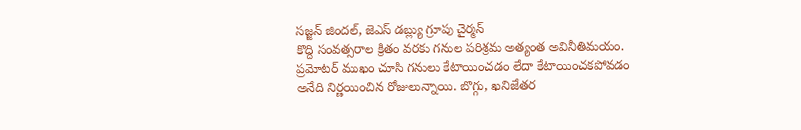స‌జ్జ‌న్ జిందల్‌, జెఎస్ డ‌బ్ల్యు గ్రూపు చైర్మ‌న్
కొద్ది సంవ‌త్స‌రాల క్రితం వ‌ర‌కు గ‌నుల ప‌రిశ్ర‌మ అత్యంత అవినీతిమ‌యం. ప్ర‌మోట‌ర్ ముఖం చూసి గ‌నులు కేటాయించ‌డం లేదా కేటాయించ‌క‌పోవ‌డం అనేది నిర్ణ‌యించిన రోజులున్నాయి. బొగ్గు, ఖ‌నిజేత‌ర‌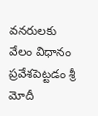వ‌న‌రులకు వేలం విధానం ప్ర‌వేశ‌పెట్ట‌డం శ్రీ మోదీ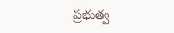ప్ర‌భుత్వ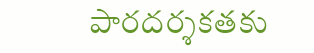పార‌ద‌ర్శ‌క‌త‌కు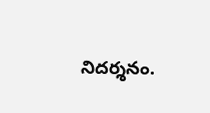నిదర్శనం.